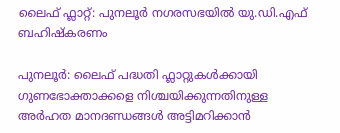ലൈഫ് ഫ്ലാറ്റ്: പുനലൂർ നഗരസഭയിൽ യു.ഡി.എഫ് ബഹിഷ്കരണം

പുനലൂർ: ലൈഫ് പദ്ധതി ഫ്ലാറ്റുകൾക്കായി ഗുണഭോക്താക്കളെ നിശ്ചയിക്കുന്നതിനുള്ള അർഹത മാനദണ്ഡങ്ങൾ അട്ടിമറിക്കാൻ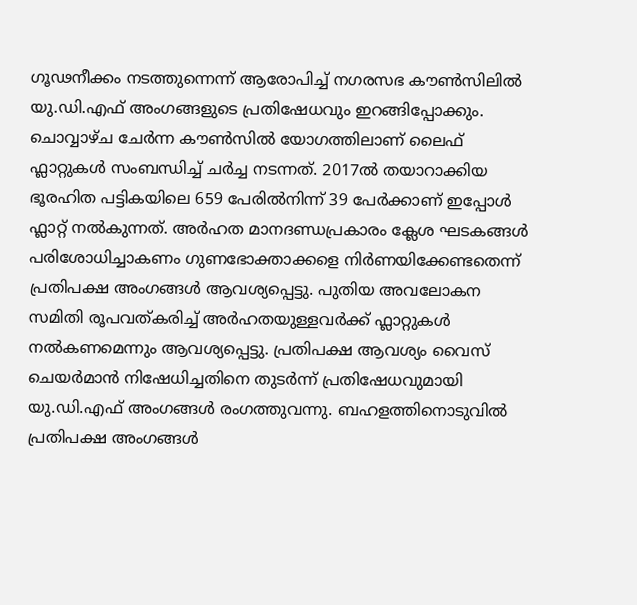ഗൂഢനീക്കം നടത്തുന്നെന്ന് ആരോപിച്ച് നഗരസഭ കൗൺസിലിൽ യു.ഡി.എഫ് അംഗങ്ങളുടെ പ്രതിഷേധവും ഇറങ്ങിപ്പോക്കും. ചൊവ്വാഴ്ച ചേർന്ന കൗൺസിൽ യോഗത്തിലാണ് ലൈഫ് ഫ്ലാറ്റുകൾ സംബന്ധിച്ച് ചർച്ച നടന്നത്. 2017ൽ തയാറാക്കിയ ഭൂരഹിത പട്ടികയിലെ 659 പേരിൽനിന്ന് 39 പേർക്കാണ് ഇപ്പോൾ ഫ്ലാറ്റ് നൽകുന്നത്. അർഹത മാനദണ്ഡപ്രകാരം ക്ലേശ ഘടകങ്ങൾ പരിശോധിച്ചാകണം ഗുണഭോക്താക്കളെ നിർണയിക്കേണ്ടതെന്ന് പ്രതിപക്ഷ അംഗങ്ങൾ ആവശ്യപ്പെട്ടു. പുതിയ അവലോകന സമിതി രൂപവത്കരിച്ച് അർഹതയുള്ളവർക്ക് ഫ്ലാറ്റുകൾ നൽകണമെന്നും ആവശ്യപ്പെട്ടു. പ്രതിപക്ഷ ആവശ്യം വൈസ് ചെയർമാൻ നിഷേധിച്ചതിനെ തുടർന്ന് പ്രതിഷേധവുമായി യു.ഡി.എഫ് അംഗങ്ങൾ രംഗത്തുവന്നു. ബഹളത്തിനൊടുവിൽ പ്രതിപക്ഷ അംഗങ്ങൾ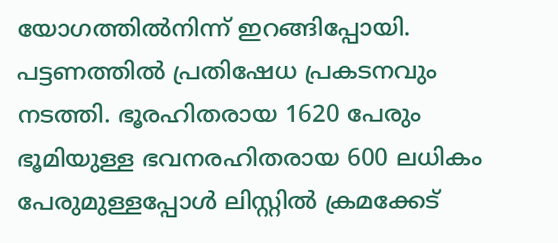യോഗത്തിൽനിന്ന് ഇറങ്ങിപ്പോയി. പട്ടണത്തിൽ പ്രതിഷേധ പ്രകടനവും നടത്തി. ഭൂരഹിതരായ 1620 പേരും ഭൂമിയുള്ള ഭവനരഹിതരായ 600 ലധികം പേരുമുള്ളപ്പോൾ ലിസ്റ്റിൽ ക്രമക്കേട്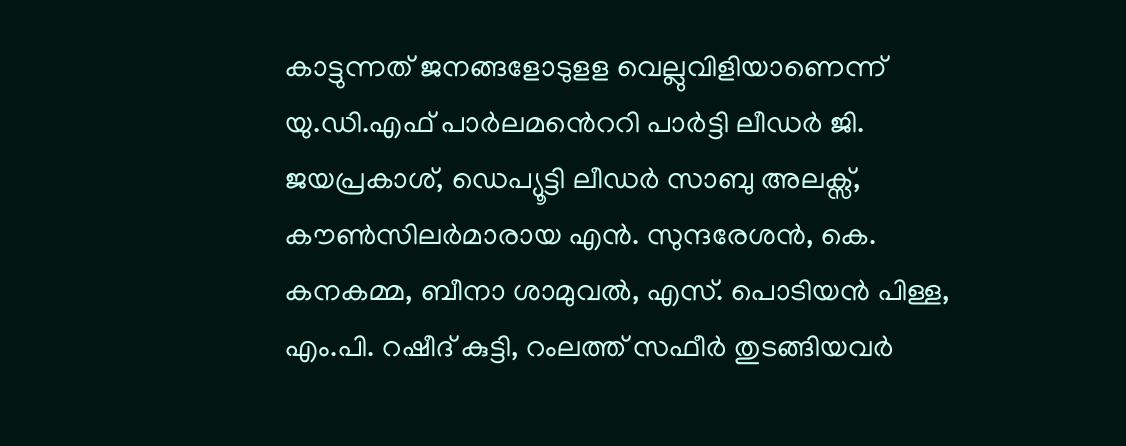കാട്ടുന്നത് ജനങ്ങളോടുളള വെല്ലുവിളിയാണെന്ന് യു.ഡി.എഫ് പാർലമൻെററി പാർട്ടി ലീഡർ ജി. ജയപ്രകാശ്, ഡെപ്യൂട്ടി ലീഡർ സാബു അലക്സ്, കൗൺസിലർമാരായ എൻ. സുന്ദരേശൻ, കെ. കനകമ്മ, ബീനാ ശാമുവൽ, എസ്. പൊടിയൻ പിള്ള, എം.പി. റഷീദ് കുട്ടി, റംലത്ത് സഫീർ തുടങ്ങിയവർ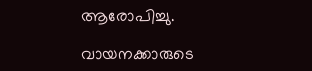ആരോപിച്ചു.

വായനക്കാരുടെ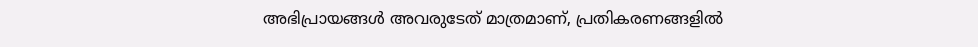അഭിപ്രായങ്ങള്‍ അവരുടേത് മാത്രമാണ്, പ്രതികരണങ്ങളിൽ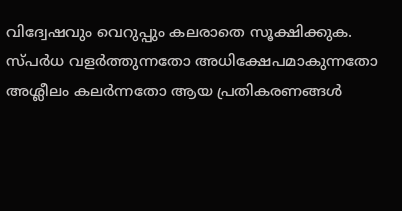വിദ്വേഷവും വെറുപ്പും കലരാതെ സൂക്ഷിക്കുക. സ്പർധ വളർത്തുന്നതോ അധിക്ഷേപമാകുന്നതോ അശ്ലീലം കലർന്നതോ ആയ പ്രതികരണങ്ങൾ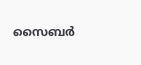സൈബർ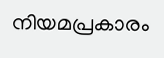നിയമപ്രകാരം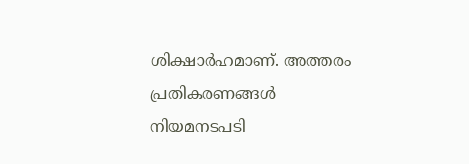ശിക്ഷാർഹമാണ്. അത്തരം പ്രതികരണങ്ങൾ നിയമനടപടി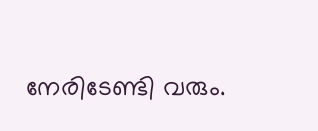നേരിടേണ്ടി വരും.